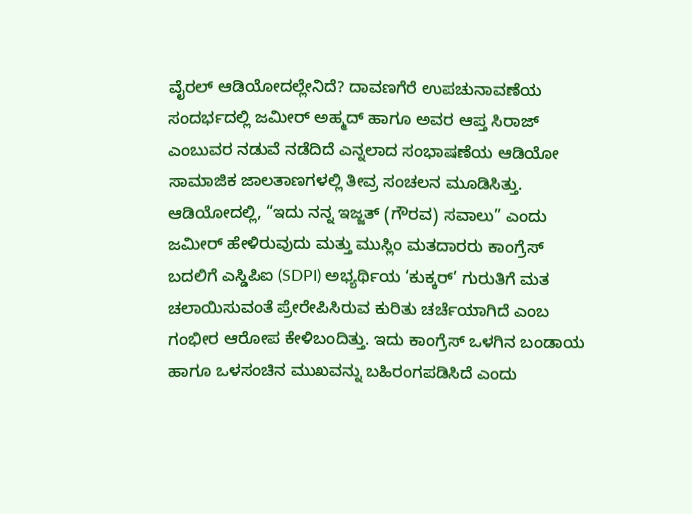ವೈರಲ್ ಆಡಿಯೋದಲ್ಲೇನಿದೆ? ದಾವಣಗೆರೆ ಉಪಚುನಾವಣೆಯ ಸಂದರ್ಭದಲ್ಲಿ ಜಮೀರ್ ಅಹ್ಮದ್ ಹಾಗೂ ಅವರ ಆಪ್ತ ಸಿರಾಜ್ ಎಂಬುವರ ನಡುವೆ ನಡೆದಿದೆ ಎನ್ನಲಾದ ಸಂಭಾಷಣೆಯ ಆಡಿಯೋ ಸಾಮಾಜಿಕ ಜಾಲತಾಣಗಳಲ್ಲಿ ತೀವ್ರ ಸಂಚಲನ ಮೂಡಿಸಿತ್ತು. ಆಡಿಯೋದಲ್ಲಿ, “ಇದು ನನ್ನ ಇಜ್ಜತ್ (ಗೌರವ) ಸವಾಲು” ಎಂದು ಜಮೀರ್ ಹೇಳಿರುವುದು ಮತ್ತು ಮುಸ್ಲಿಂ ಮತದಾರರು ಕಾಂಗ್ರೆಸ್ ಬದಲಿಗೆ ಎಸ್ಡಿಪಿಐ (SDPI) ಅಭ್ಯರ್ಥಿಯ ‘ಕುಕ್ಕರ್’ ಗುರುತಿಗೆ ಮತ ಚಲಾಯಿಸುವಂತೆ ಪ್ರೇರೇಪಿಸಿರುವ ಕುರಿತು ಚರ್ಚೆಯಾಗಿದೆ ಎಂಬ ಗಂಭೀರ ಆರೋಪ ಕೇಳಿಬಂದಿತ್ತು. ಇದು ಕಾಂಗ್ರೆಸ್ ಒಳಗಿನ ಬಂಡಾಯ ಹಾಗೂ ಒಳಸಂಚಿನ ಮುಖವನ್ನು ಬಹಿರಂಗಪಡಿಸಿದೆ ಎಂದು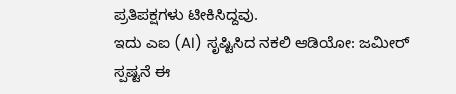ಪ್ರತಿಪಕ್ಷಗಳು ಟೀಕಿಸಿದ್ದವು.
ಇದು ಎಐ (AI) ಸೃಷ್ಟಿಸಿದ ನಕಲಿ ಆಡಿಯೋ: ಜಮೀರ್ ಸ್ಪಷ್ಟನೆ ಈ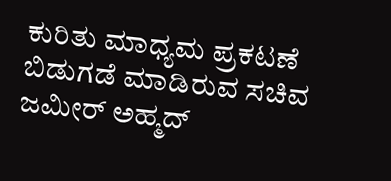ಕುರಿತು ಮಾಧ್ಯಮ ಪ್ರಕಟಣೆ ಬಿಡುಗಡೆ ಮಾಡಿರುವ ಸಚಿವ ಜಮೀರ್ ಅಹ್ಮದ್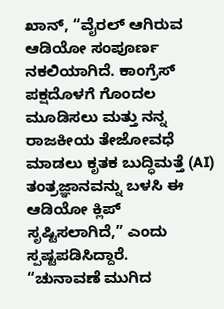ಖಾನ್, “ವೈರಲ್ ಆಗಿರುವ ಆಡಿಯೋ ಸಂಪೂರ್ಣ ನಕಲಿಯಾಗಿದೆ. ಕಾಂಗ್ರೆಸ್ ಪಕ್ಷದೊಳಗೆ ಗೊಂದಲ ಮೂಡಿಸಲು ಮತ್ತು ನನ್ನ ರಾಜಕೀಯ ತೇಜೋವಧೆ ಮಾಡಲು ಕೃತಕ ಬುದ್ಧಿಮತ್ತೆ (AI) ತಂತ್ರಜ್ಞಾನವನ್ನು ಬಳಸಿ ಈ ಆಡಿಯೋ ಕ್ಲಿಪ್ ಸೃಷ್ಟಿಸಲಾಗಿದೆ,” ಎಂದು ಸ್ಪಷ್ಟಪಡಿಸಿದ್ದಾರೆ.
“ಚುನಾವಣೆ ಮುಗಿದ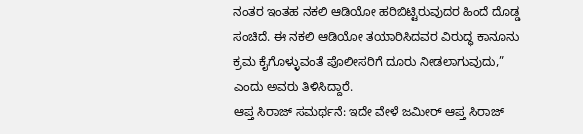ನಂತರ ಇಂತಹ ನಕಲಿ ಆಡಿಯೋ ಹರಿಬಿಟ್ಟಿರುವುದರ ಹಿಂದೆ ದೊಡ್ಡ ಸಂಚಿದೆ. ಈ ನಕಲಿ ಆಡಿಯೋ ತಯಾರಿಸಿದವರ ವಿರುದ್ಧ ಕಾನೂನು ಕ್ರಮ ಕೈಗೊಳ್ಳುವಂತೆ ಪೊಲೀಸರಿಗೆ ದೂರು ನೀಡಲಾಗುವುದು,” ಎಂದು ಅವರು ತಿಳಿಸಿದ್ದಾರೆ.
ಆಪ್ತ ಸಿರಾಜ್ ಸಮರ್ಥನೆ: ಇದೇ ವೇಳೆ ಜಮೀರ್ ಆಪ್ತ ಸಿರಾಜ್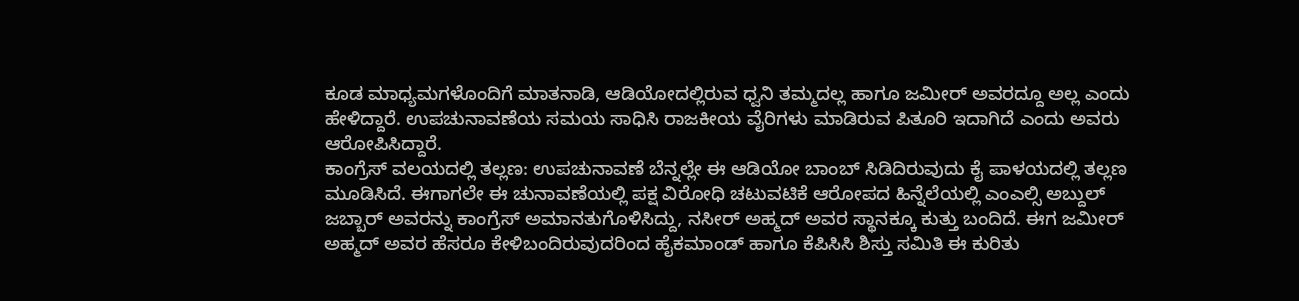ಕೂಡ ಮಾಧ್ಯಮಗಳೊಂದಿಗೆ ಮಾತನಾಡಿ, ಆಡಿಯೋದಲ್ಲಿರುವ ಧ್ವನಿ ತಮ್ಮದಲ್ಲ ಹಾಗೂ ಜಮೀರ್ ಅವರದ್ದೂ ಅಲ್ಲ ಎಂದು ಹೇಳಿದ್ದಾರೆ. ಉಪಚುನಾವಣೆಯ ಸಮಯ ಸಾಧಿಸಿ ರಾಜಕೀಯ ವೈರಿಗಳು ಮಾಡಿರುವ ಪಿತೂರಿ ಇದಾಗಿದೆ ಎಂದು ಅವರು ಆರೋಪಿಸಿದ್ದಾರೆ.
ಕಾಂಗ್ರೆಸ್ ವಲಯದಲ್ಲಿ ತಲ್ಲಣ: ಉಪಚುನಾವಣೆ ಬೆನ್ನಲ್ಲೇ ಈ ಆಡಿಯೋ ಬಾಂಬ್ ಸಿಡಿದಿರುವುದು ಕೈ ಪಾಳಯದಲ್ಲಿ ತಲ್ಲಣ ಮೂಡಿಸಿದೆ. ಈಗಾಗಲೇ ಈ ಚುನಾವಣೆಯಲ್ಲಿ ಪಕ್ಷ ವಿರೋಧಿ ಚಟುವಟಿಕೆ ಆರೋಪದ ಹಿನ್ನೆಲೆಯಲ್ಲಿ ಎಂಎಲ್ಸಿ ಅಬ್ದುಲ್ ಜಬ್ಬಾರ್ ಅವರನ್ನು ಕಾಂಗ್ರೆಸ್ ಅಮಾನತುಗೊಳಿಸಿದ್ದು, ನಸೀರ್ ಅಹ್ಮದ್ ಅವರ ಸ್ಥಾನಕ್ಕೂ ಕುತ್ತು ಬಂದಿದೆ. ಈಗ ಜಮೀರ್ ಅಹ್ಮದ್ ಅವರ ಹೆಸರೂ ಕೇಳಿಬಂದಿರುವುದರಿಂದ ಹೈಕಮಾಂಡ್ ಹಾಗೂ ಕೆಪಿಸಿಸಿ ಶಿಸ್ತು ಸಮಿತಿ ಈ ಕುರಿತು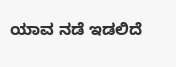ಯಾವ ನಡೆ ಇಡಲಿದೆ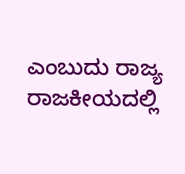ಎಂಬುದು ರಾಜ್ಯ ರಾಜಕೀಯದಲ್ಲಿ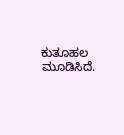ಕುತೂಹಲ ಮೂಡಿಸಿದೆ.